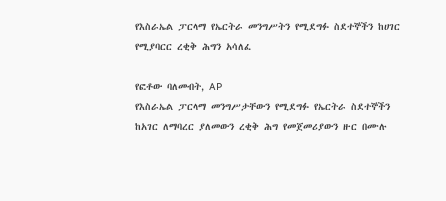የእስራኤል ፓርላማ የኤርትራ መንግሥትን የሚደግፉ ስደተኞችን ከሀገር የሚያባርር ረቂቅ ሕግን አሳለፈ

የፎቶው ባለመብት, AP
የእስራኤል ፓርላማ መንግሥታቸውን የሚደግፉ የኤርትራ ስደተኞችን ከአገር ለማባረር ያለመውን ረቂቅ ሕግ የመጀመሪያውን ዙር በሙሉ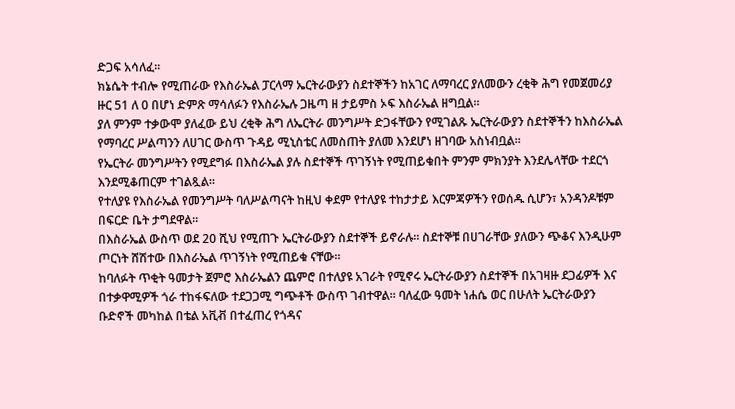ድጋፍ አሳለፈ።
ክኔሴት ተብሎ የሚጠራው የእስራኤል ፓርላማ ኤርትራውያን ስደተኞችን ከአገር ለማባረር ያለመውን ረቂቅ ሕግ የመጀመሪያ ዙር 51 ለ 0 በሆነ ድምጽ ማሳለፉን የእስራኤሉ ጋዜጣ ዘ ታይምስ ኦፍ እስራኤል ዘግቧል።
ያለ ምንም ተቃውሞ ያለፈው ይህ ረቂቅ ሕግ ለኤርትራ መንግሥት ድጋፋቸውን የሚገልጹ ኤርትራውያን ስደተኞችን ከእስራኤል የማባረር ሥልጣንን ለሀገር ውስጥ ጉዳይ ሚኒስቴር ለመስጠት ያለመ እንደሆነ ዘገባው አስነብቧል።
የኤርትራ መንግሥትን የሚደግፉ በእስራኤል ያሉ ስደተኞች ጥገኝነት የሚጠይቁበት ምንም ምክንያት እንደሌላቸው ተደርጎ እንደሚቆጠርም ተገልጿል።
የተለያዩ የእስራኤል የመንግሥት ባለሥልጣናት ከዚህ ቀደም የተለያዩ ተከታታይ እርምጃዎችን የወሰዱ ሲሆን፣ አንዳንዶቹም በፍርድ ቤት ታግደዋል።
በእስራኤል ውስጥ ወደ 20 ሺህ የሚጠጉ ኤርትራውያን ስደተኞች ይኖራሉ። ስደተኞቹ በሀገራቸው ያለውን ጭቆና እንዲሁም ጦርነት ሸሽተው በእስራኤል ጥገኝነት የሚጠይቁ ናቸው።
ከባለፉት ጥቂት ዓመታት ጀምሮ እስራኤልን ጨምሮ በተለያዩ አገራት የሚኖሩ ኤርትራውያን ስደተኞች በአገዛዙ ደጋፊዎች እና በተቃዋሚዎች ጎራ ተከፋፍለው ተደጋጋሚ ግጭቶች ውስጥ ገብተዋል። ባለፈው ዓመት ነሐሴ ወር በሁለት ኤርትራውያን ቡድኖች መካከል በቴል አቪቭ በተፈጠረ የጎዳና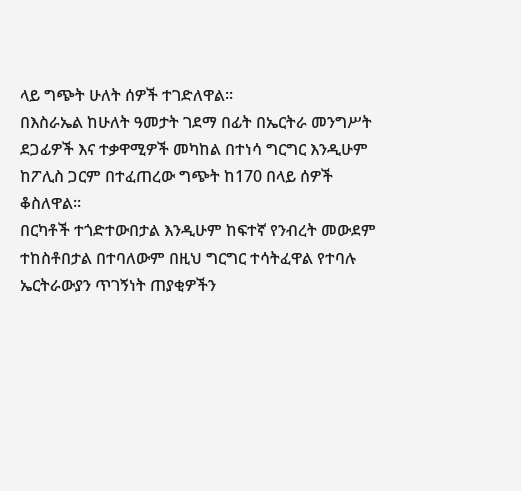ላይ ግጭት ሁለት ሰዎች ተገድለዋል።
በእስራኤል ከሁለት ዓመታት ገደማ በፊት በኤርትራ መንግሥት ደጋፊዎች እና ተቃዋሚዎች መካከል በተነሳ ግርግር እንዲሁም ከፖሊስ ጋርም በተፈጠረው ግጭት ከ170 በላይ ሰዎች ቆስለዋል።
በርካቶች ተጎድተውበታል እንዲሁም ከፍተኛ የንብረት መውደም ተከስቶበታል በተባለውም በዚህ ግርግር ተሳትፈዋል የተባሉ ኤርትራውያን ጥገኝነት ጠያቂዎችን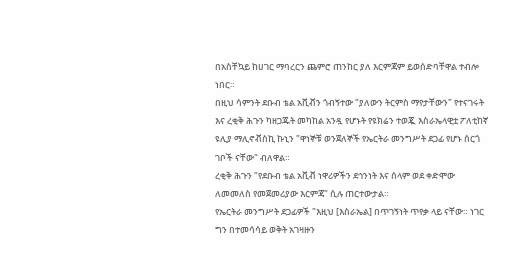በአስቸኳይ ከሀገር ማባረርን ጨምሮ ጠንከር ያለ እርምጃም ይወሰድባቸዋል ተብሎ ነበር።
በዚህ ሳምንት ደቡብ ቴል አቪቭን ጎብኝተው "ያለውን ትርምስ ማየታቸውን" የተናገሩት እና ረቂቅ ሕጉን ካዘጋጁት መካከል አንዷ የሆኑት የዩክሬን ተወጇ እስራኤላዊቷ ፖለቲከኛ ዩሊያ ማሊኖቭስኪ ኩኒን "ዋነኞቹ ወንጀለኞች የኤርትራ መንግሥት ደጋፊ የሆኑ ሰርጎ ገቦች ናቸው" ብለዋል።
ረቂቅ ሕጉን "የደቡብ ቴል አቪቭ ነዋሪዎችን ደኅንነት እና ሰላም ወደ ቀድሞው ለመመለስ የመጀመሪያው እርምጃ" ሲሉ ጠርተውታል።
የኤርትራ መንግሥት ደጋፊዎች "እዚህ [እስራኤል] በጥገኝነት ጥየቃ ላይ ናቸው። ነገር ግን በተመሳሳይ ወቅት አገዛዙን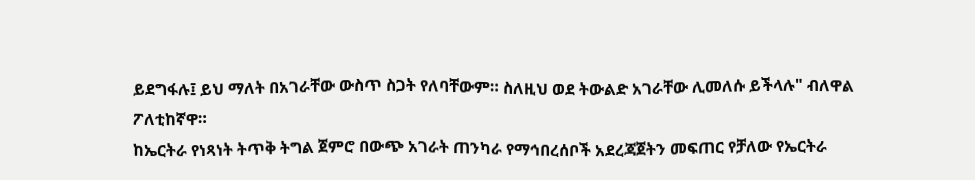ይደግፋሉ፤ ይህ ማለት በአገራቸው ውስጥ ስጋት የለባቸውም። ስለዚህ ወደ ትውልድ አገራቸው ሊመለሱ ይችላሉ" ብለዋል ፖለቲከኛዋ።
ከኤርትራ የነጻነት ትጥቅ ትግል ጀምሮ በውጭ አገራት ጠንካራ የማኅበረሰቦች አደረጃጀትን መፍጠር የቻለው የኤርትራ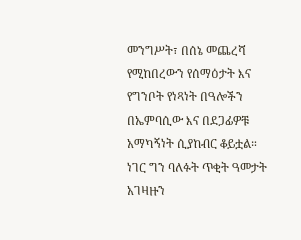መንግሥት፣ በሰኔ መጨረሻ የሚከበረውን የሰማዕታት እና የግንቦት የነጻነት በዓሎችን በኤምባሲው እና በደጋፊዎቹ አማካኝነት ሲያከብር ቆይቷል።
ነገር ግን ባለፉት ጥቂት ዓመታት አገዛዙን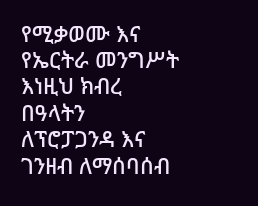የሚቃወሙ እና የኤርትራ መንግሥት እነዚህ ክብረ በዓላትን ለፕሮፓጋንዳ እና ገንዘብ ለማሰባሰብ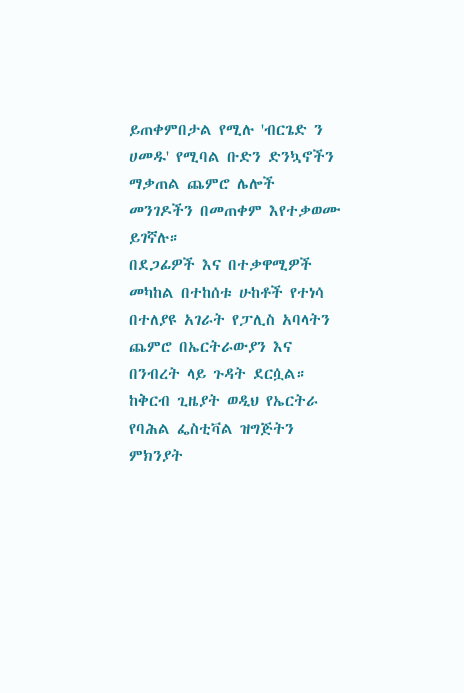ይጠቀምበታል የሚሉ 'ብርጌድ ን ሀመዱ' የሚባል ቡድን ድንኳኖችን ማቃጠል ጨምሮ ሌሎች መንገዶችን በመጠቀም እየተቃወሙ ይገኛሉ።
በደጋፊዎች እና በተቃዋሚዎች መካከል በተከሰቱ ሁከቶች የተነሳ በተለያዩ አገራት የፓሊስ አባላትን ጨምሮ በኤርትራውያን እና በንብረት ላይ ጉዳት ደርሷል።
ከቅርብ ጊዜያት ወዲህ የኤርትራ የባሕል ፌስቲቫል ዝግጅትን ምክንያት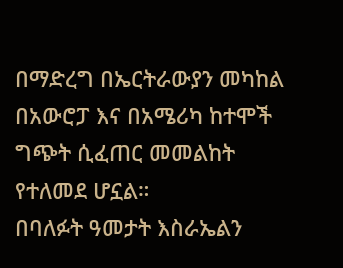በማድረግ በኤርትራውያን መካከል በአውሮፓ እና በአሜሪካ ከተሞች ግጭት ሲፈጠር መመልከት የተለመደ ሆኗል።
በባለፉት ዓመታት እስራኤልን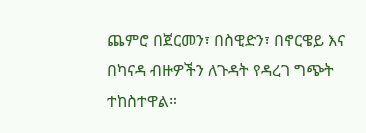ጨምሮ በጀርመን፣ በስዊድን፣ በኖርዌይ እና በካናዳ ብዙዎችን ለጉዳት የዳረገ ግጭት ተከስተዋል።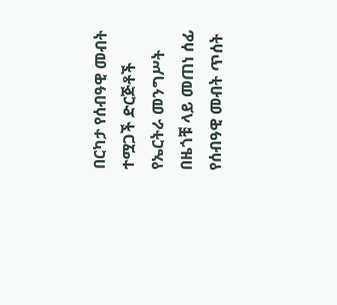በርካታ የሰብዓዊ መብት ተሟጋች ድርጅቶች የኤርትራ መንግሥት በዜጎቹ ላይ መጠነ ሰፊ የሰብዓዊ መብት ጥሰት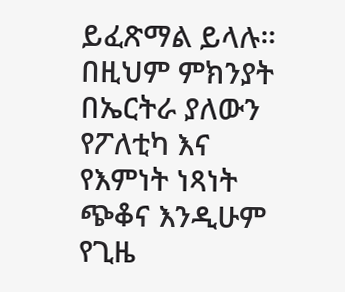ይፈጽማል ይላሉ።
በዚህም ምክንያት በኤርትራ ያለውን የፖለቲካ እና የእምነት ነጻነት ጭቆና እንዲሁም የጊዜ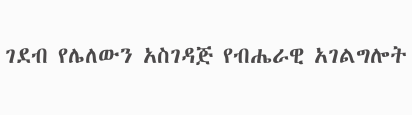ገደብ የሌለውን አስገዳጅ የብሔራዊ አገልግሎት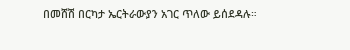በመሸሽ በርካታ ኤርትራውያን አገር ጥለው ይሰደዳሉ።